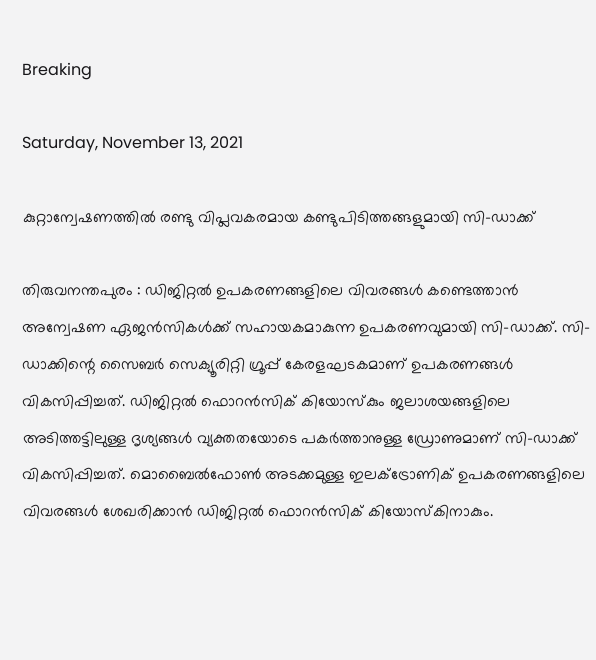Breaking

Saturday, November 13, 2021

കുറ്റാന്വേഷണത്തിൽ രണ്ടു വിപ്ലവകരമായ കണ്ടുപിടിത്തങ്ങളുമായി സി-ഡാക്ക്

തിരുവനന്തപുരം : ഡിജിറ്റൽ ഉപകരണങ്ങളിലെ വിവരങ്ങൾ കണ്ടെത്താൻ അന്വേഷണ ഏജൻസികൾക്ക് സഹായകമാകുന്ന ഉപകരണവുമായി സി-ഡാക്ക്. സി-ഡാക്കിന്റെ സൈബർ സെക്യൂരിറ്റി ഗ്രൂപ്പ് കേരളഘടകമാണ് ഉപകരണങ്ങൾ വികസിപ്പിച്ചത്. ഡിജിറ്റൽ ഫൊറൻസിക് കിയോസ്കും ജലാശയങ്ങളിലെ അടിത്തട്ടിലുള്ള ദൃശ്യങ്ങൾ വ്യക്തതയോടെ പകർത്താനുള്ള ഡ്രോണുമാണ് സി-ഡാക്ക് വികസിപ്പിച്ചത്. മൊബൈൽഫോൺ അടക്കമുള്ള ഇലക്ട്രോണിക് ഉപകരണങ്ങളിലെ വിവരങ്ങൾ ശേഖരിക്കാൻ ഡിജിറ്റൽ ഫൊറൻസിക് കിയോസ്കിനാകും.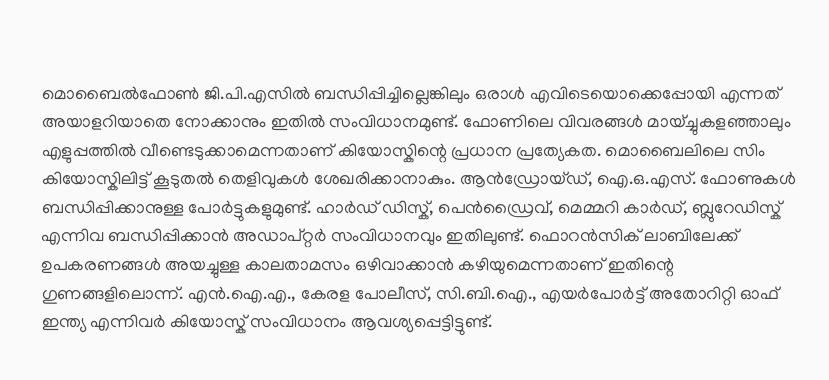മൊബൈൽഫോൺ ജി.പി.എസിൽ ബന്ധിപ്പിച്ചില്ലെങ്കിലും ഒരാൾ എവിടെയൊക്കെപ്പോയി എന്നത് അയാളറിയാതെ നോക്കാനും ഇതിൽ സംവിധാനമുണ്ട്. ഫോണിലെ വിവരങ്ങൾ മായ്ച്ചുകളഞ്ഞാലും എളുപ്പത്തിൽ വീണ്ടെടുക്കാമെന്നതാണ് കിയോസ്കിന്റെ പ്രധാന പ്രത്യേകത. മൊബൈലിലെ സിം കിയോസ്കിലിട്ട് കൂടുതൽ തെളിവുകൾ ശേഖരിക്കാനാകും. ആൻഡ്രോയ്ഡ്, ഐ.ഒ.എസ്. ഫോണുകൾ ബന്ധിപ്പിക്കാനുള്ള പോർട്ടുകളുമുണ്ട്. ഹാർഡ് ഡിസ്ക്, പെൻഡ്രൈവ്, മെമ്മറി കാർഡ്, ബ്ലുറേഡിസ്ക് എന്നിവ ബന്ധിപ്പിക്കാൻ അഡാപ്റ്റർ സംവിധാനവും ഇതിലുണ്ട്. ഫൊറൻസിക് ലാബിലേക്ക് ഉപകരണങ്ങൾ അയച്ചുള്ള കാലതാമസം ഒഴിവാക്കാൻ കഴിയുമെന്നതാണ് ഇതിന്റെ ഗുണങ്ങളിലൊന്ന്. എൻ.ഐ.എ., കേരള പോലീസ്, സി.ബി.ഐ., എയർപോർട്ട് അതോറിറ്റി ഓഫ് ഇന്ത്യ എന്നിവർ കിയോസ്ക് സംവിധാനം ആവശ്യപ്പെട്ടിട്ടുണ്ട്.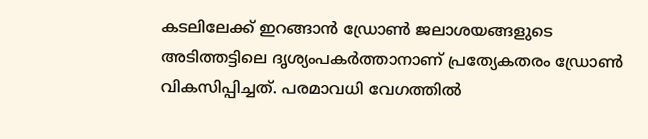കടലിലേക്ക് ഇറങ്ങാൻ ഡ്രോൺ ജലാശയങ്ങളുടെ അടിത്തട്ടിലെ ദൃശ്യംപകർത്താനാണ് പ്രത്യേകതരം ഡ്രോൺ വികസിപ്പിച്ചത്. പരമാവധി വേഗത്തിൽ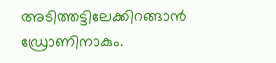അടിത്തട്ടിലേക്കിറങ്ങാൻ ഡ്രോണിനാകും.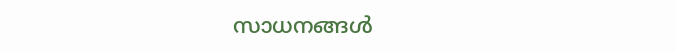സാധനങ്ങൾ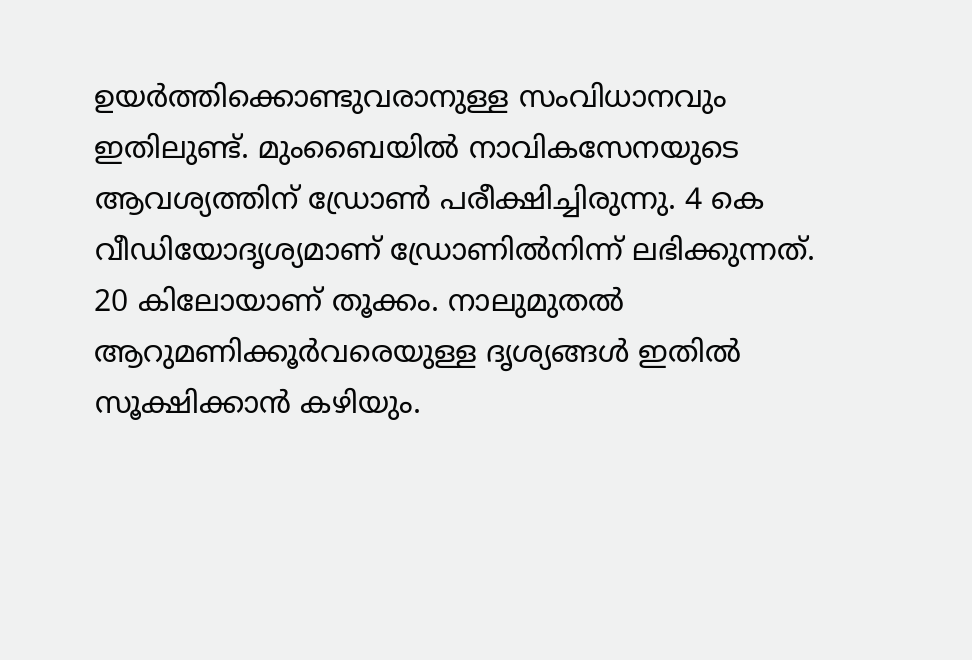ഉയർത്തിക്കൊണ്ടുവരാനുള്ള സംവിധാനവും ഇതിലുണ്ട്. മുംബൈയിൽ നാവികസേനയുടെ ആവശ്യത്തിന് ഡ്രോൺ പരീക്ഷിച്ചിരുന്നു. 4 കെ വീഡിയോദൃശ്യമാണ് ഡ്രോണിൽനിന്ന് ലഭിക്കുന്നത്. 20 കിലോയാണ് തൂക്കം. നാലുമുതൽ ആറുമണിക്കൂർവരെയുള്ള ദൃശ്യങ്ങൾ ഇതിൽ സൂക്ഷിക്കാൻ കഴിയും.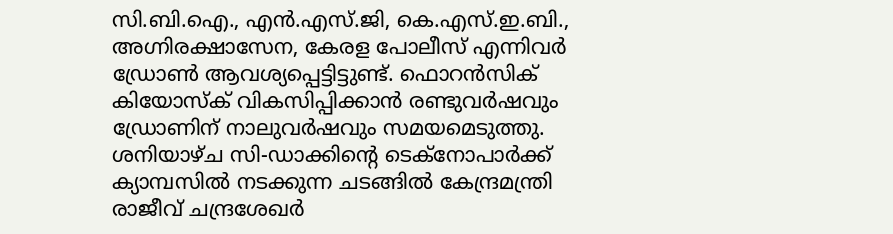സി.ബി.ഐ., എൻ.എസ്.ജി, കെ.എസ്.ഇ.ബി., അഗ്നിരക്ഷാസേന, കേരള പോലീസ് എന്നിവർ ഡ്രോൺ ആവശ്യപ്പെട്ടിട്ടുണ്ട്. ഫൊറൻസിക് കിയോസ്ക് വികസിപ്പിക്കാൻ രണ്ടുവർഷവും ഡ്രോണിന് നാലുവർഷവും സമയമെടുത്തു. ശനിയാഴ്ച സി-ഡാക്കിന്റെ ടെക്നോപാർക്ക് ക്യാമ്പസിൽ നടക്കുന്ന ചടങ്ങിൽ കേന്ദ്രമന്ത്രി രാജീവ് ചന്ദ്രശേഖർ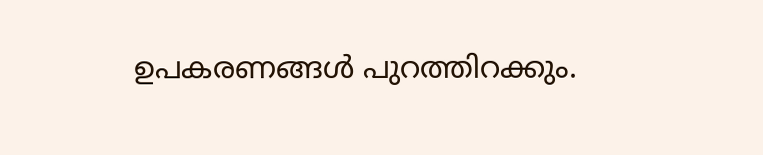ഉപകരണങ്ങൾ പുറത്തിറക്കും.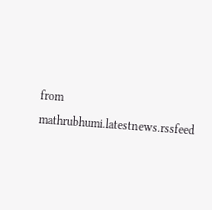from mathrubhumi.latestnews.rssfeed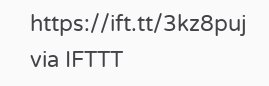https://ift.tt/3kz8puj
via IFTTT